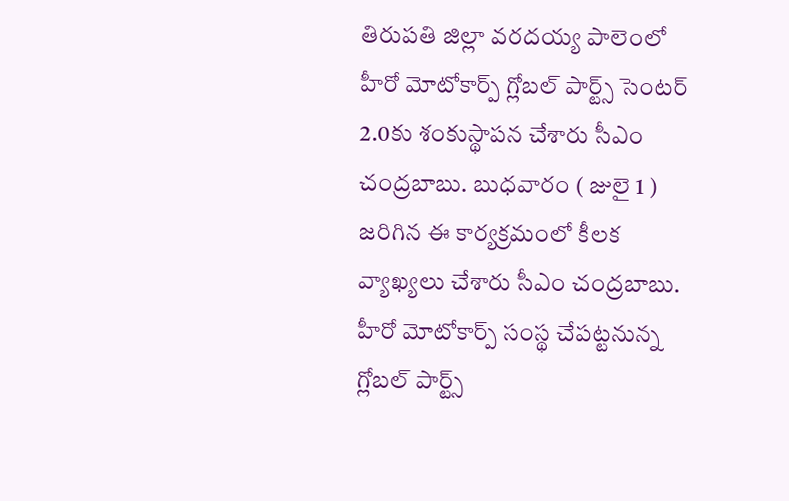తిరుపతి జిల్లా వరదయ్య పాలెంలో హీరో మోటోకార్ప్ గ్లోబల్ పార్ట్స్ సెంటర్ 2.0కు శంకుస్థాపన చేశారు సీఎం చంద్రబాబు. బుధవారం ( జులై 1 ) జరిగిన ఈ కార్యక్రమంలో కీలక వ్యాఖ్యలు చేశారు సీఎం చంద్రబాబు. హీరో మోటోకార్ప్ సంస్థ చేపట్టనున్న గ్లోబల్ పార్ట్స్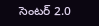సెంటర్ 2.0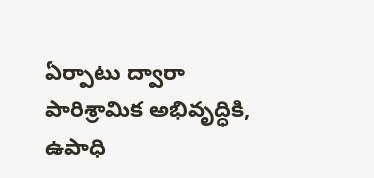ఏర్పాటు ద్వారా పారిశ్రామిక అభివృద్ధికి, ఉపాధి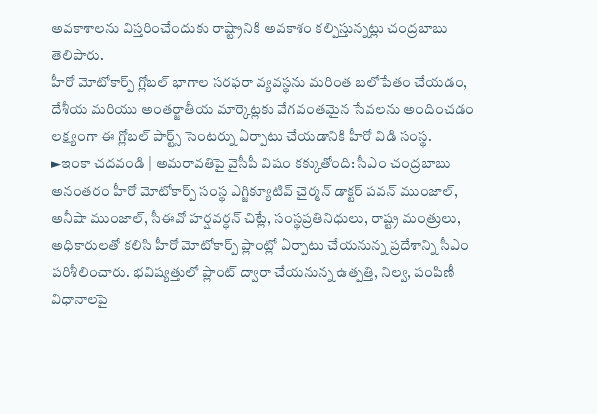అవకాశాలను విస్తరించేందుకు రాష్ట్రానికి అవకాశం కల్పిస్తున్నట్లు చంద్రబాబు తెలిపారు.
హీరో మోటోకార్ప్ గ్లోబల్ భాగాల సరఫరా వ్యవస్థను మరింత బలోపేతం చేయడం, దేశీయ మరియు అంతర్జాతీయ మార్కెట్లకు వేగవంతమైన సేవలను అందించడం లక్ష్యంగా ఈ గ్లోబల్ పార్ట్స్ సెంటర్ను ఏర్పాటు చేయడానికి హీరో విడి సంస్థ.
►ఇంకా చదవండి | అమరావతిపై వైసీపీ విషం కక్కుతోంది: సీఎం చంద్రబాబు
అనంతరం హీరో మోటోకార్ప్ సంస్థ ఎగ్జిక్యూటివ్ చైర్మన్ డాక్టర్ పవన్ ముంజాల్, అనీషా ముంజాల్, సీఈవో హర్షవర్ధన్ చిట్లే, సంస్థప్రతినిధులు, రాష్ట్ర మంత్రులు, అధికారులతో కలిసి హీరో మోటోకార్ప్ ప్లాంట్లో ఏర్పాటు చేయనున్న ప్రదేశాన్ని సీఎం పరిశీలించారు. భవిష్యత్తులో ప్లాంట్ ద్వారా చేయనున్న ఉత్పత్తి, నిల్వ, పంపిణీ విధానాలపై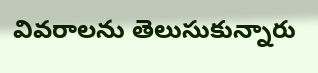వివరాలను తెలుసుకున్నారు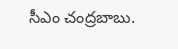సీఎం చంద్రబాబు.